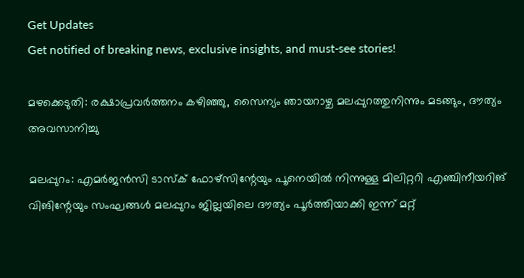Get Updates
Get notified of breaking news, exclusive insights, and must-see stories!

മഴക്കെടുതി: രക്ഷാപ്രവര്‍ത്തനം കഴിഞ്ഞു, സൈന്യം ഞായറാഴ്ച മലപ്പുറത്തുനിന്നും മടങ്ങും, ദൗത്യം അവസാനിച്ചു

മലപ്പുറം: എമര്‍ജന്‍സി ടാസ്‌ക് ഫോഴ്‌സിന്റേയും പൂനെയില്‍ നിന്നുള്ള മിലിറ്ററി എഞ്ചിനീയറിങ് വിങിന്റേയും സംഘങ്ങള്‍ മലപ്പുറം ജില്ലയിലെ ദൗത്യം പൂര്‍ത്തിയാക്കി ഇന്ന് മറ്റ്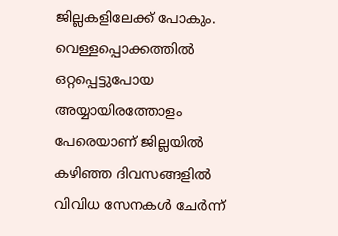ജില്ലകളിലേക്ക് പോകും. വെള്ളപ്പൊക്കത്തില്‍ ഒറ്റപ്പെട്ടുപോയ അയ്യായിരത്തോളം പേരെയാണ് ജില്ലയില്‍ കഴിഞ്ഞ ദിവസങ്ങളില്‍ വിവിധ സേനകള്‍ ചേര്‍ന്ന്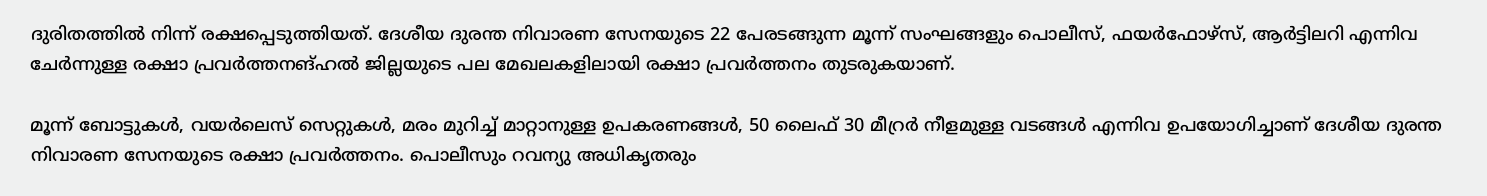ദുരിതത്തില്‍ നിന്ന് രക്ഷപ്പെടുത്തിയത്. ദേശീയ ദുരന്ത നിവാരണ സേനയുടെ 22 പേരടങ്ങുന്ന മൂന്ന് സംഘങ്ങളും പൊലീസ്, ഫയര്‍ഫോഴ്‌സ്, ആര്‍ട്ടിലറി എന്നിവ ചേര്‍ന്നുള്ള രക്ഷാ പ്രവര്‍ത്തനങ്ഹല്‍ ജില്ലയുടെ പല മേഖലകളിലായി രക്ഷാ പ്രവര്‍ത്തനം തുടരുകയാണ്.

മൂന്ന് ബോട്ടുകള്‍, വയര്‍ലെസ് സെറ്റുകള്‍, മരം മുറിച്ച് മാറ്റാനുള്ള ഉപകരണങ്ങള്‍, 50 ലൈഫ് 30 മീറ്രര്‍ നീളമുള്ള വടങ്ങള്‍ എന്നിവ ഉപയോഗിച്ചാണ് ദേശീയ ദുരന്ത നിവാരണ സേനയുടെ രക്ഷാ പ്രവര്‍ത്തനം. പൊലീസും റവന്യു അധികൃതരും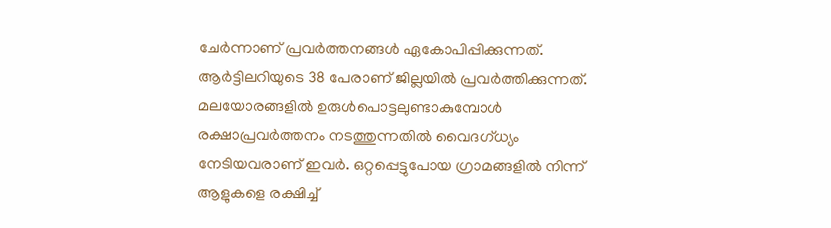ചേര്‍ന്നാണ് പ്രവര്‍ത്തനങ്ങള്‍ ഏകോപിപ്പിക്കുന്നത്. ആര്‍ട്ടിലറിയുടെ 38 പേരാണ് ജില്ലയില്‍ പ്രവര്‍ത്തിക്കുന്നത്. മലയോരങ്ങളില്‍ ഉരുള്‍പൊട്ടലുണ്ടാകുമ്പോള്‍ രക്ഷാപ്രവര്‍ത്തനം നടത്തുന്നതില്‍ വൈദഗ്ധ്യം നേടിയവരാണ് ഇവര്‍. ഒറ്റപ്പെട്ടുപോയ ഗ്രാമങ്ങളില്‍ നിന്ന് ആളുകളെ രക്ഷിച്ച്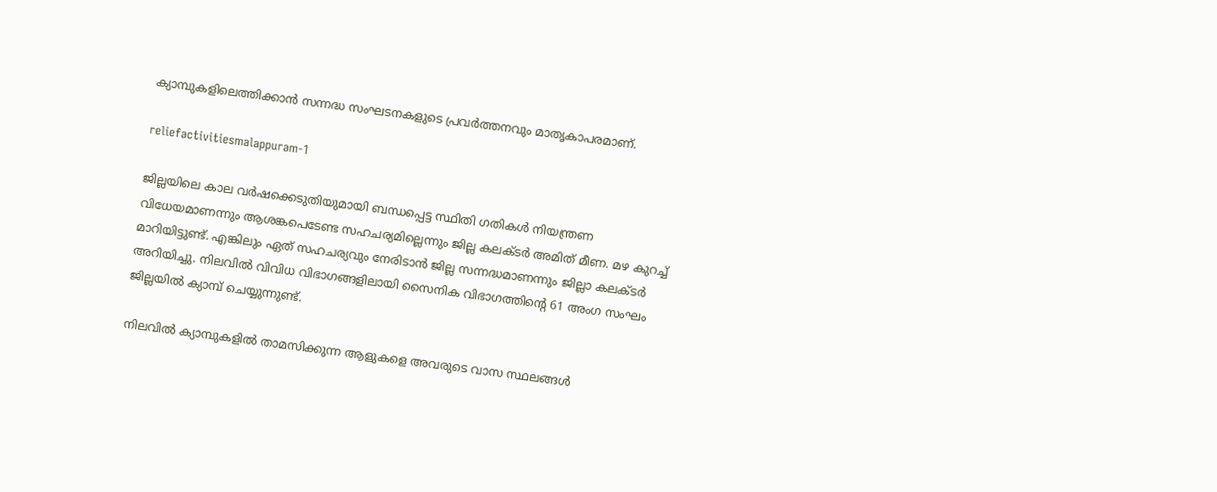ക്യാമ്പുകളിലെത്തിക്കാന്‍ സന്നദ്ധ സംഘടനകളുടെ പ്രവര്‍ത്തനവും മാതൃകാപരമാണ്.

reliefactivitiesmalappuram-1

ജില്ലയിലെ കാല വര്‍ഷക്കെടുതിയുമായി ബന്ധപ്പെട്ട സ്ഥിതി ഗതികള്‍ നിയന്ത്രണ വിധേയമാണന്നും ആശങ്കപെടേണ്ട സഹചര്യമില്ലെന്നും ജില്ല കലക്ടര്‍ അമിത് മീണ. മഴ കുറച്ച് മാറിയിട്ടുണ്ട്. എങ്കിലും ഏത് സഹചര്യവും നേരിടാന്‍ ജില്ല സന്നദ്ധമാണന്നും ജില്ലാ കലക്ടര്‍ അറിയിച്ചു. നിലവില്‍ വിവിധ വിഭാഗങ്ങളിലായി സൈനിക വിഭാഗത്തിന്റെ 61 അംഗ സംഘം ജില്ലയില്‍ ക്യാമ്പ് ചെയ്യുന്നുണ്ട്.

നിലവില്‍ ക്യാമ്പുകളില്‍ താമസിക്കുന്ന ആളുകളെ അവരുടെ വാസ സ്ഥലങ്ങള്‍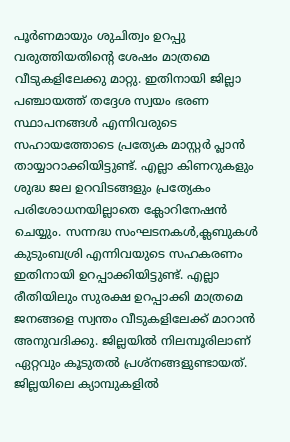പൂര്‍ണമായും ശുചിത്വം ഉറപ്പു വരുത്തിയതിന്റെ ശേഷം മാത്രമെ വീടുകളിലേക്കു മാറ്റു. ഇതിനായി ജില്ലാ പഞ്ചായത്ത് തദ്ദേശ സ്വയം ഭരണ സ്ഥാപനങ്ങള്‍ എന്നിവരുടെ സഹായത്തോടെ പ്രത്യേക മാസ്റ്റര്‍ പ്ലാന്‍ തായ്യാറാക്കിയിട്ടുണ്ട്. എല്ലാ കിണറുകളും ശുദ്ധ ജല ഉറവിടങ്ങളും പ്രത്യേകം പരിശോധനയില്ലാതെ ക്ലോറിനേഷന്‍ ചെയ്യും. സന്നദ്ധ സംഘടനകള്‍,ക്ലബുകള്‍ കുടുംബശ്രി എന്നിവയുടെ സഹകരണം ഇതിനായി ഉറപ്പാക്കിയിട്ടുണ്ട്. എല്ലാ രീതിയിലും സുരക്ഷ ഉറപ്പാക്കി മാത്രമെ ജനങ്ങളെ സ്വന്തം വീടുകളിലേക്ക് മാറാന്‍ അനുവദിക്കു. ജില്ലയില്‍ നിലമ്പൂരിലാണ് ഏറ്റവും കൂടുതല്‍ പ്രശ്‌നങ്ങളുണ്ടായത്. ജില്ലയിലെ ക്യാമ്പുകളില്‍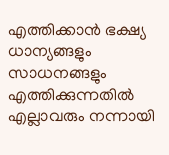എത്തിക്കാന്‍ ഭക്ഷ്യ ധാന്യങ്ങളും സാധനങ്ങളും എത്തിക്കുന്നതില്‍ എല്ലാവരും നന്നായി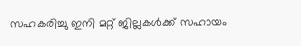സഹകരിച്ചു ഇനി മറ്റ് ജില്ലകള്‍ക്ക് സഹായം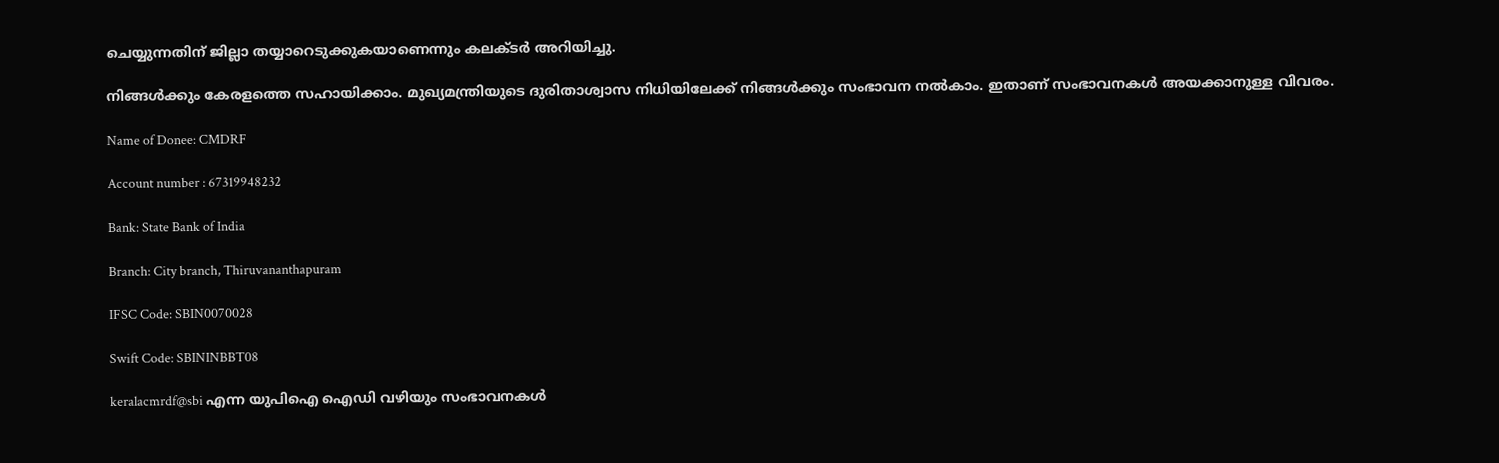ചെയ്യുന്നതിന് ജില്ലാ തയ്യാറെടുക്കുകയാണെന്നും കലക്ടര്‍ അറിയിച്ചു.

നിങ്ങൾക്കും കേരളത്തെ സഹായിക്കാം. മുഖ്യമന്ത്രിയുടെ ദുരിതാശ്വാസ നിധിയിലേക്ക് നിങ്ങൾക്കും സംഭാവന നൽകാം. ഇതാണ് സംഭാവനകൾ അയക്കാനുള്ള വിവരം.

Name of Donee: CMDRF

Account number : 67319948232

Bank: State Bank of India

Branch: City branch, Thiruvananthapuram

IFSC Code: SBIN0070028

Swift Code: SBININBBT08

keralacmrdf@sbi എന്ന യുപിഐ ഐഡി വഴിയും സംഭാവനകൾ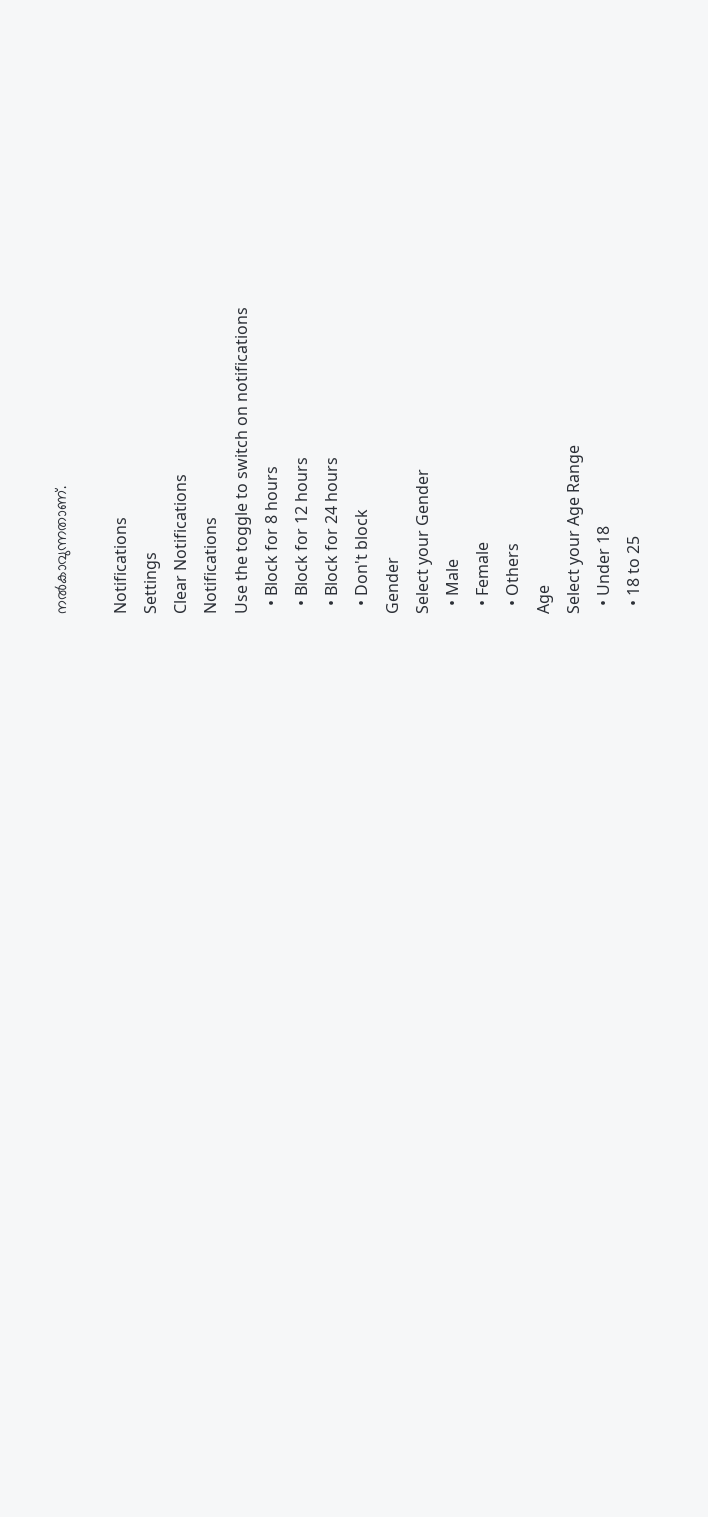നല്‍കാവുന്നതാണ്.

Notifications
Settings
Clear Notifications
Notifications
Use the toggle to switch on notifications
  • Block for 8 hours
  • Block for 12 hours
  • Block for 24 hours
  • Don't block
Gender
Select your Gender
  • Male
  • Female
  • Others
Age
Select your Age Range
  • Under 18
  • 18 to 25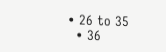• 26 to 35
  • 36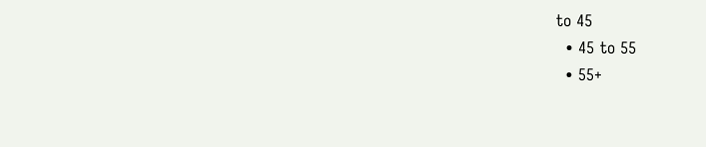to 45
  • 45 to 55
  • 55+